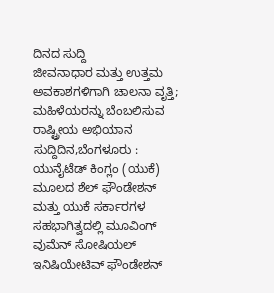ದಿನದ ಸುದ್ದಿ
ಜೀವನಾಧಾರ ಮತ್ತು ಉತ್ತಮ ಅವಕಾಶಗಳಿಗಾಗಿ ಚಾಲನಾ ವೃತ್ತಿ; ಮಹಿಳೆಯರನ್ನು ಬೆಂಬಲಿಸುವ ರಾಷ್ಟ್ರೀಯ ಅಭಿಯಾನ
ಸುದ್ದಿದಿನ,ಬೆಂಗಳೂರು : ಯುನೈಟೆಡ್ ಕಿಂಗ್ಲಂ (ಯುಕೆ) ಮೂಲದ ಶೆಲ್ ಫೌಂಡೇಶನ್ ಮತ್ತು ಯುಕೆ ಸರ್ಕಾರಗಳ ಸಹಭಾಗಿತ್ವದಲ್ಲಿ ಮೂವಿಂಗ್ ವುಮೆನ್ ಸೋಷಿಯಲ್ ಇನಿಷಿಯೇಟಿವ್ ಫೌಂಡೇಶನ್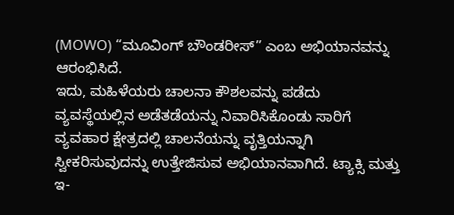(MOWO) “ಮೂವಿಂಗ್ ಬೌಂಡರೀಸ್” ಎಂಬ ಅಭಿಯಾನವನ್ನು ಆರಂಭಿಸಿದೆ.
ಇದು, ಮಹಿಳೆಯರು ಚಾಲನಾ ಕೌಶಲವನ್ನು ಪಡೆದು ವ್ಯವಸ್ಥೆಯಲ್ಲಿನ ಅಡೆತಡೆಯನ್ನು ನಿವಾರಿಸಿಕೊಂಡು ಸಾರಿಗೆ ವ್ಯವಹಾರ ಕ್ಷೇತ್ರದಲ್ಲಿ ಚಾಲನೆಯನ್ನು ವೃತ್ತಿಯನ್ನಾಗಿ ಸ್ವೀಕರಿಸುವುದನ್ನು ಉತ್ತೇಜಿಸುವ ಅಭಿಯಾನವಾಗಿದೆ. ಟ್ಯಾಕ್ಸಿ ಮತ್ತು ಇ-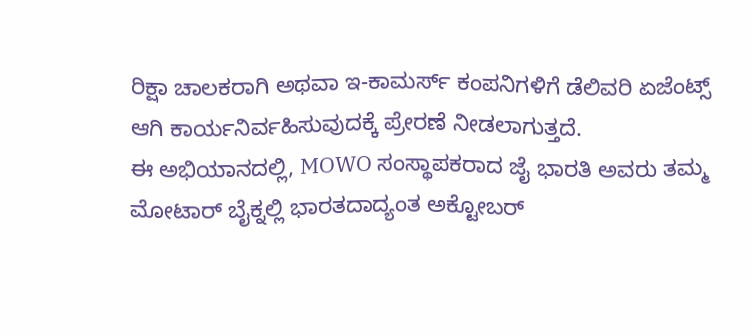ರಿಕ್ಷಾ ಚಾಲಕರಾಗಿ ಅಥವಾ ಇ-ಕಾಮರ್ಸ್ ಕಂಪನಿಗಳಿಗೆ ಡೆಲಿವರಿ ಏಜೆಂಟ್ಸ್ ಆಗಿ ಕಾರ್ಯನಿರ್ವಹಿಸುವುದಕ್ಕೆ ಪ್ರೇರಣೆ ನೀಡಲಾಗುತ್ತದೆ.
ಈ ಅಭಿಯಾನದಲ್ಲಿ, MOWO ಸಂಸ್ಥಾಪಕರಾದ ಜೈ ಭಾರತಿ ಅವರು ತಮ್ಮ ಮೋಟಾರ್ ಬೈಕ್ನಲ್ಲಿ ಭಾರತದಾದ್ಯಂತ ಅಕ್ಟೋಬರ್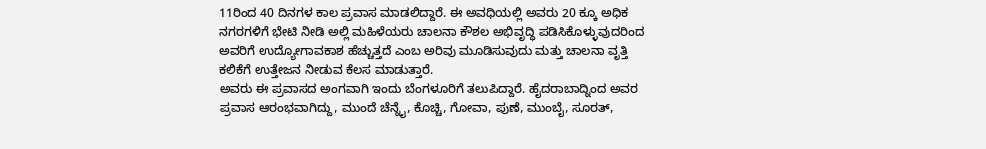11ರಿಂದ 40 ದಿನಗಳ ಕಾಲ ಪ್ರವಾಸ ಮಾಡಲಿದ್ದಾರೆ. ಈ ಅವಧಿಯಲ್ಲಿ ಅವರು 20 ಕ್ಕೂ ಅಧಿಕ ನಗರಗಳಿಗೆ ಭೇಟಿ ನೀಡಿ ಅಲ್ಲಿ ಮಹಿಳೆಯರು ಚಾಲನಾ ಕೌಶಲ ಅಭಿವೃದ್ಧಿ ಪಡಿಸಿಕೊಳ್ಳುವುದರಿಂದ ಅವರಿಗೆ ಉದ್ಯೋಗಾವಕಾಶ ಹೆಚ್ಚುತ್ತದೆ ಎಂಬ ಅರಿವು ಮೂಡಿಸುವುದು ಮತ್ತು ಚಾಲನಾ ವೃತ್ತಿ ಕಲಿಕೆಗೆ ಉತ್ತೇಜನ ನೀಡುವ ಕೆಲಸ ಮಾಡುತ್ತಾರೆ.
ಅವರು ಈ ಪ್ರವಾಸದ ಅಂಗವಾಗಿ ಇಂದು ಬೆಂಗಳೂರಿಗೆ ತಲುಪಿದ್ದಾರೆ. ಹೈದರಾಬಾದ್ನಿಂದ ಅವರ ಪ್ರವಾಸ ಆರಂಭವಾಗಿದ್ದು, ಮುಂದೆ ಚೆನ್ನೈ, ಕೊಚ್ಚಿ, ಗೋವಾ, ಪುಣೆ, ಮುಂಬೈ, ಸೂರತ್,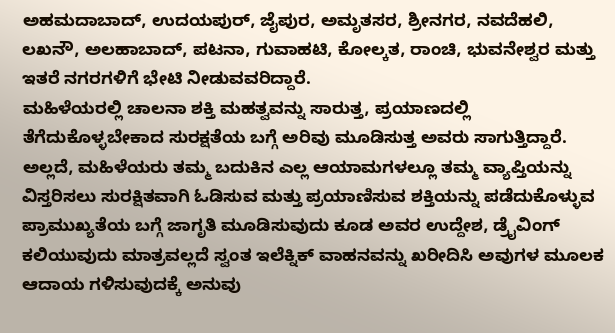ಅಹಮದಾಬಾದ್, ಉದಯಪುರ್, ಜೈಪುರ, ಅಮೃತಸರ, ಶ್ರೀನಗರ, ನವದೆಹಲಿ, ಲಖನೌ, ಅಲಹಾಬಾದ್, ಪಟನಾ, ಗುವಾಹಟಿ, ಕೋಲ್ಕತ, ರಾಂಚಿ, ಭುವನೇಶ್ವರ ಮತ್ತು ಇತರೆ ನಗರಗಳಿಗೆ ಭೇಟಿ ನೀಡುವವರಿದ್ದಾರೆ.
ಮಹಿಳೆಯರಲ್ಲಿ ಚಾಲನಾ ಶಕ್ತಿ ಮಹತ್ವವನ್ನು ಸಾರುತ್ತ, ಪ್ರಯಾಣದಲ್ಲಿ ತೆಗೆದುಕೊಳ್ಳಬೇಕಾದ ಸುರಕ್ಷತೆಯ ಬಗ್ಗೆ ಅರಿವು ಮೂಡಿಸುತ್ತ ಅವರು ಸಾಗುತ್ತಿದ್ದಾರೆ. ಅಲ್ಲದೆ, ಮಹಿಳೆಯರು ತಮ್ಮ ಬದುಕಿನ ಎಲ್ಲ ಆಯಾಮಗಳಲ್ಲೂ ತಮ್ಮ ವ್ಯಾಪ್ತಿಯನ್ನು ವಿಸ್ತರಿಸಲು ಸುರಕ್ಷಿತವಾಗಿ ಓಡಿಸುವ ಮತ್ತು ಪ್ರಯಾಣಿಸುವ ಶಕ್ತಿಯನ್ನು ಪಡೆದುಕೊಳ್ಳುವ ಪ್ರಾಮುಖ್ಯತೆಯ ಬಗ್ಗೆ ಜಾಗೃತಿ ಮೂಡಿಸುವುದು ಕೂಡ ಅವರ ಉದ್ದೇಶ, ಡ್ರೈವಿಂಗ್ ಕಲಿಯುವುದು ಮಾತ್ರವಲ್ಲದೆ ಸ್ವಂತ ಇಲೆಕ್ನಿಕ್ ವಾಹನವನ್ನು ಖರೀದಿಸಿ ಅವುಗಳ ಮೂಲಕ ಆದಾಯ ಗಳಿಸುವುದಕ್ಕೆ ಅನುವು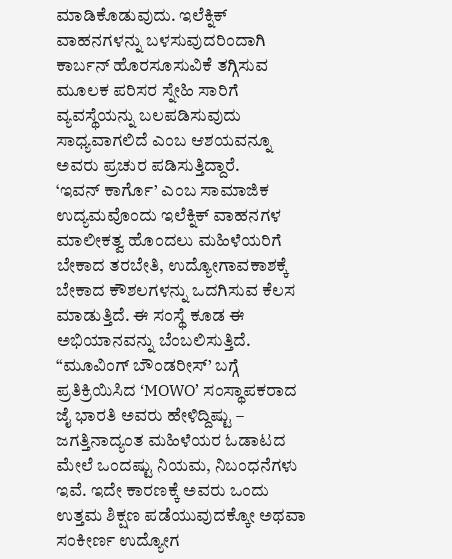ಮಾಡಿಕೊಡುವುದು. ಇಲೆಕ್ನಿಕ್ ವಾಹನಗಳನ್ನು ಬಳಸುವುದರಿಂದಾಗಿ ಕಾರ್ಬನ್ ಹೊರಸೂಸುವಿಕೆ ತಗ್ಗಿಸುವ ಮೂಲಕ ಪರಿಸರ ಸ್ನೇಹಿ ಸಾರಿಗೆ ವ್ಯವಸ್ಥೆಯನ್ನು ಬಲಪಡಿಸುವುದು ಸಾಧ್ಯವಾಗಲಿದೆ ಎಂಬ ಆಶಯವನ್ನೂ ಅವರು ಪ್ರಚುರ ಪಡಿಸುತ್ತಿದ್ದಾರೆ.
‘ಇವನ್ ಕಾರ್ಗೊ’ ಎಂಬ ಸಾಮಾಜಿಕ ಉದ್ಯಮವೊಂದು ಇಲೆಕ್ನಿಕ್ ವಾಹನಗಳ ಮಾಲೀಕತ್ವ ಹೊಂದಲು ಮಹಿಳೆಯರಿಗೆ ಬೇಕಾದ ತರಬೇತಿ, ಉದ್ಯೋಗಾವಕಾಶಕ್ಕೆ ಬೇಕಾದ ಕೌಶಲಗಳನ್ನು ಒದಗಿಸುವ ಕೆಲಸ ಮಾಡುತ್ತಿದೆ. ಈ ಸಂಸ್ಥೆ ಕೂಡ ಈ ಅಭಿಯಾನವನ್ನು ಬೆಂಬಲಿಸುತ್ತಿದೆ.
“ಮೂವಿಂಗ್ ಬೌಂಡರೀಸ್’ ಬಗ್ಗೆ ಪ್ರತಿಕ್ರಿಯಿಸಿದ ‘MOWO’ ಸಂಸ್ಥಾಪಕರಾದ ಜೈ ಭಾರತಿ ಅವರು ಹೇಳಿದ್ದಿಷ್ಟು – ಜಗತ್ತಿನಾದ್ಯಂತ ಮಹಿಳೆಯರ ಓಡಾಟದ ಮೇಲೆ ಒಂದಷ್ಟು ನಿಯಮ, ನಿಬಂಧನೆಗಳು ಇವೆ. ಇದೇ ಕಾರಣಕ್ಕೆ ಅವರು ಒಂದು ಉತ್ತಮ ಶಿಕ್ಷಣ ಪಡೆಯುವುದಕ್ಕೋ ಅಥವಾ ಸಂಕೀರ್ಣ ಉದ್ಯೋಗ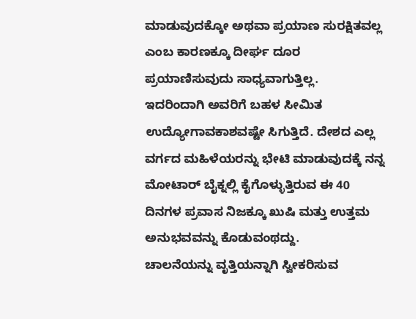ಮಾಡುವುದಕ್ಕೋ ಅಥವಾ ಪ್ರಯಾಣ ಸುರಕ್ಷಿತವಲ್ಲ ಎಂಬ ಕಾರಣಕ್ಕೂ ದೀರ್ಘ ದೂರ ಪ್ರಯಾಣಿಸುವುದು ಸಾಧ್ಯವಾಗುತ್ತಿಲ್ಲ.
ಇದರಿಂದಾಗಿ ಅವರಿಗೆ ಬಹಳ ಸೀಮಿತ ಉದ್ಯೋಗಾವಕಾಶವಷ್ಟೇ ಸಿಗುತ್ತಿದೆ. ದೇಶದ ಎಲ್ಲ ವರ್ಗದ ಮಹಿಳೆಯರನ್ನು ಭೇಟಿ ಮಾಡುವುದಕ್ಕೆ ನನ್ನ ಮೋಟಾರ್ ಬೈಕ್ನಲ್ಲಿ ಕೈಗೊಳ್ಳುತ್ತಿರುವ ಈ 40 ದಿನಗಳ ಪ್ರವಾಸ ನಿಜಕ್ಕೂ ಖುಷಿ ಮತ್ತು ಉತ್ತಮ ಅನುಭವವನ್ನು ಕೊಡುವಂಥದ್ದು.
ಚಾಲನೆಯನ್ನು ವೃತ್ತಿಯನ್ನಾಗಿ ಸ್ವೀಕರಿಸುವ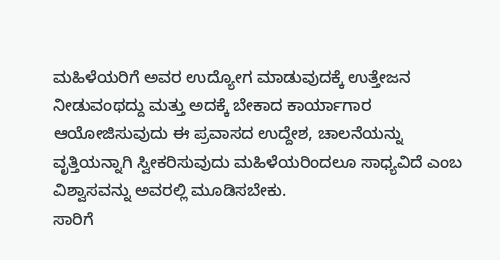ಮಹಿಳೆಯರಿಗೆ ಅವರ ಉದ್ಯೋಗ ಮಾಡುವುದಕ್ಕೆ ಉತ್ತೇಜನ ನೀಡುವಂಥದ್ದು ಮತ್ತು ಅದಕ್ಕೆ ಬೇಕಾದ ಕಾರ್ಯಾಗಾರ ಆಯೋಜಿಸುವುದು ಈ ಪ್ರವಾಸದ ಉದ್ದೇಶ, ಚಾಲನೆಯನ್ನು ವೃತ್ತಿಯನ್ನಾಗಿ ಸ್ವೀಕರಿಸುವುದು ಮಹಿಳೆಯರಿಂದಲೂ ಸಾಧ್ಯವಿದೆ ಎಂಬ ವಿಶ್ವಾಸವನ್ನು ಅವರಲ್ಲಿ ಮೂಡಿಸಬೇಕು.
ಸಾರಿಗೆ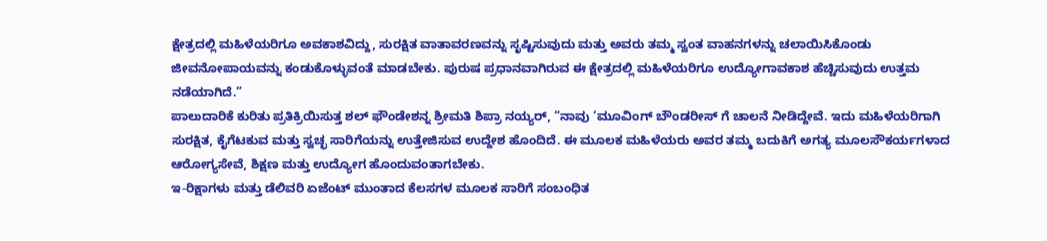ಕ್ಷೇತ್ರದಲ್ಲಿ ಮಹಿಳೆಯರಿಗೂ ಅವಕಾಶವಿದ್ದು, ಸುರಕ್ಷಿತ ವಾತಾವರಣವನ್ನು ಸೃಷ್ಟಿಸುವುದು ಮತ್ತು ಅವರು ತಮ್ಮ ಸ್ವಂತ ವಾಹನಗಳನ್ನು ಚಲಾಯಿಸಿಕೊಂಡು ಜೀವನೋಪಾಯವನ್ನು ಕಂಡುಕೊಳ್ಳುವಂತೆ ಮಾಡಬೇಕು. ಪುರುಷ ಪ್ರಧಾನವಾಗಿರುವ ಈ ಕ್ಷೇತ್ರದಲ್ಲಿ ಮಹಿಳೆಯರಿಗೂ ಉದ್ಯೋಗಾವಕಾಶ ಹೆಚ್ಚಿಸುವುದು ಉತ್ತಮ ನಡೆಯಾಗಿದೆ.”
ಪಾಲುದಾರಿಕೆ ಕುರಿತು ಪ್ರತಿಕ್ರಿಯಿಸುತ್ತ ಶಲ್ ಫೌಂಡೇಶನ್ನ ಶ್ರೀಮತಿ ಶಿಪ್ರಾ ನಯ್ಯರ್, “ನಾವು ‘ಮೂವಿಂಗ್ ಬೌಂಡರೀಸ್ ಗೆ ಚಾಲನೆ ನೀಡಿದ್ದೇವೆ. ಇದು ಮಹಿಳೆಯರಿಗಾಗಿ ಸುರಕ್ಷಿತ, ಕೈಗೆಟಕುವ ಮತ್ತು ಸ್ವಚ್ಛ ಸಾರಿಗೆಯನ್ನು ಉತ್ತೇಜಿಸುವ ಉದ್ದೇಶ ಹೊಂದಿದೆ. ಈ ಮೂಲಕ ಮಹಿಳೆಯರು ಅವರ ತಮ್ಮ ಬದುಕಿಗೆ ಅಗತ್ಯ ಮೂಲಸೌಕರ್ಯಗಳಾದ ಆರೋಗ್ಯಸೇವೆ, ಶಿಕ್ಷಣ ಮತ್ತು ಉದ್ಯೋಗ ಹೊಂದುವಂತಾಗಬೇಕು.
ಇ-ರಿಕ್ಷಾಗಳು ಮತ್ತು ಡೆಲಿವರಿ ಏಜೆಂಟ್ ಮುಂತಾದ ಕೆಲಸಗಳ ಮೂಲಕ ಸಾರಿಗೆ ಸಂಬಂಧಿತ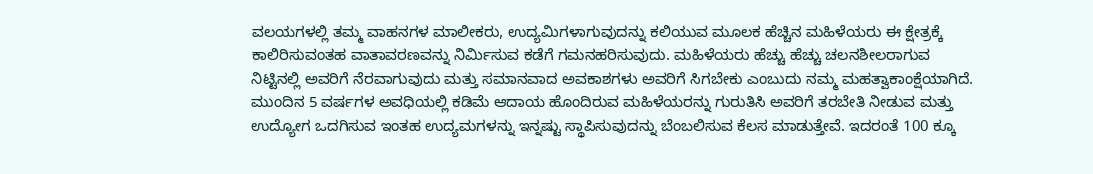ವಲಯಗಳಲ್ಲಿ ತಮ್ಮ ವಾಹನಗಳ ಮಾಲೀಕರು, ಉದ್ಯಮಿಗಳಾಗುವುದನ್ನು ಕಲಿಯುವ ಮೂಲಕ ಹೆಚ್ಚಿನ ಮಹಿಳೆಯರು ಈ ಕ್ಷೇತ್ರಕ್ಕೆ ಕಾಲಿರಿಸುವಂತಹ ವಾತಾವರಣವನ್ನು ನಿರ್ಮಿಸುವ ಕಡೆಗೆ ಗಮನಹರಿಸುವುದು. ಮಹಿಳೆಯರು ಹೆಚ್ಚು ಹೆಚ್ಚು ಚಲನಶೀಲರಾಗುವ ನಿಟ್ಟಿನಲ್ಲಿ ಅವರಿಗೆ ನೆರವಾಗುವುದು ಮತ್ತು ಸಮಾನವಾದ ಅವಕಾಶಗಳು ಅವರಿಗೆ ಸಿಗಬೇಕು ಎಂಬುದು ನಮ್ಮ ಮಹತ್ವಾಕಾಂಕ್ಷೆಯಾಗಿದೆ.
ಮುಂದಿನ 5 ವರ್ಷಗಳ ಅವಧಿಯಲ್ಲಿ ಕಡಿಮೆ ಆದಾಯ ಹೊಂದಿರುವ ಮಹಿಳೆಯರನ್ನು ಗುರುತಿಸಿ ಅವರಿಗೆ ತರಬೇತಿ ನೀಡುವ ಮತ್ತು ಉದ್ಯೋಗ ಒದಗಿಸುವ ಇಂತಹ ಉದ್ಯಮಗಳನ್ನು ಇನ್ನಷ್ಟು ಸ್ಥಾಪಿಸುವುದನ್ನು ಬೆಂಬಲಿಸುವ ಕೆಲಸ ಮಾಡುತ್ತೇವೆ. ಇದರಂತೆ 100 ಕ್ಕೂ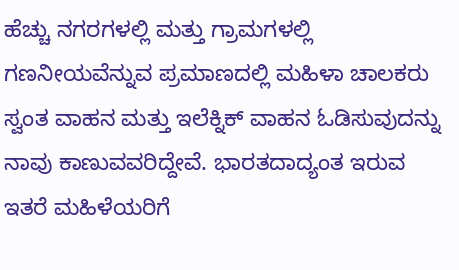ಹೆಚ್ಚು ನಗರಗಳಲ್ಲಿ ಮತ್ತು ಗ್ರಾಮಗಳಲ್ಲಿ ಗಣನೀಯವೆನ್ನುವ ಪ್ರಮಾಣದಲ್ಲಿ ಮಹಿಳಾ ಚಾಲಕರು ಸ್ವಂತ ವಾಹನ ಮತ್ತು ಇಲೆಕ್ನಿಕ್ ವಾಹನ ಓಡಿಸುವುದನ್ನು ನಾವು ಕಾಣುವವರಿದ್ದೇವೆ. ಭಾರತದಾದ್ಯಂತ ಇರುವ ಇತರೆ ಮಹಿಳೆಯರಿಗೆ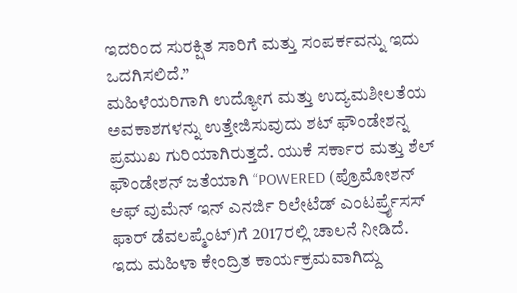ಇದರಿಂದ ಸುರಕ್ಷಿತ ಸಾರಿಗೆ ಮತ್ತು ಸಂಪರ್ಕವನ್ನು ಇದು ಒದಗಿಸಲಿದೆ.”
ಮಹಿಳೆಯರಿಗಾಗಿ ಉದ್ಯೋಗ ಮತ್ತು ಉದ್ಯಮಶೀಲತೆಯ ಅವಕಾಶಗಳನ್ನು ಉತ್ತೇಜಿಸುವುದು ಶಟ್ ಫೌಂಡೇಶನ್ನ ಪ್ರಮುಖ ಗುರಿಯಾಗಿರುತ್ತದೆ. ಯುಕೆ ಸರ್ಕಾರ ಮತ್ತು ಶೆಲ್ ಫೌಂಡೇಶನ್ ಜತೆಯಾಗಿ “POWERED (ಪ್ರೊಮೋಶನ್ ಆಫ್ ವುಮೆನ್ ಇನ್ ಎನರ್ಜಿ ರಿಲೇಟೆಡ್ ಎಂಟರ್ಪ್ರೈಸಸ್ ಫಾರ್ ಡೆವಲಪ್ಮೆಂಟ್)ಗೆ 2017ರಲ್ಲಿ ಚಾಲನೆ ನೀಡಿದೆ.
ಇದು ಮಹಿಳಾ ಕೇಂದ್ರಿತ ಕಾರ್ಯಕ್ರಮವಾಗಿದ್ದು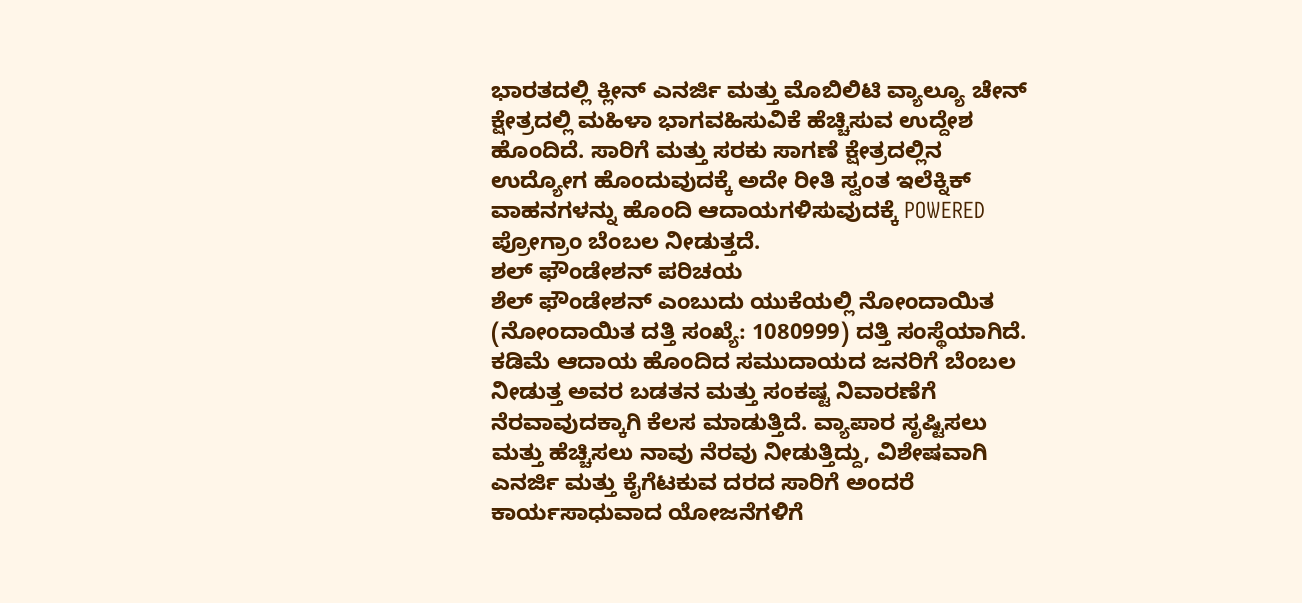ಭಾರತದಲ್ಲಿ ಕ್ಲೀನ್ ಎನರ್ಜಿ ಮತ್ತು ಮೊಬಿಲಿಟಿ ವ್ಯಾಲ್ಯೂ ಚೇನ್ ಕ್ಷೇತ್ರದಲ್ಲಿ ಮಹಿಳಾ ಭಾಗವಹಿಸುವಿಕೆ ಹೆಚ್ಚಿಸುವ ಉದ್ದೇಶ ಹೊಂದಿದೆ. ಸಾರಿಗೆ ಮತ್ತು ಸರಕು ಸಾಗಣೆ ಕ್ಷೇತ್ರದಲ್ಲಿನ ಉದ್ಯೋಗ ಹೊಂದುವುದಕ್ಕೆ ಅದೇ ರೀತಿ ಸ್ವಂತ ಇಲೆಕ್ನಿಕ್ ವಾಹನಗಳನ್ನು ಹೊಂದಿ ಆದಾಯಗಳಿಸುವುದಕ್ಕೆ POWERED ಪ್ರೋಗ್ರಾಂ ಬೆಂಬಲ ನೀಡುತ್ತದೆ.
ಶಲ್ ಫೌಂಡೇಶನ್ ಪರಿಚಯ
ಶೆಲ್ ಫೌಂಡೇಶನ್ ಎಂಬುದು ಯುಕೆಯಲ್ಲಿ ನೋಂದಾಯಿತ (ನೋಂದಾಯಿತ ದತ್ತಿ ಸಂಖ್ಯೆ: 1080999) ದತ್ತಿ ಸಂಸ್ಥೆಯಾಗಿದೆ. ಕಡಿಮೆ ಆದಾಯ ಹೊಂದಿದ ಸಮುದಾಯದ ಜನರಿಗೆ ಬೆಂಬಲ ನೀಡುತ್ತ ಅವರ ಬಡತನ ಮತ್ತು ಸಂಕಷ್ಟ ನಿವಾರಣೆಗೆ ನೆರವಾವುದಕ್ಕಾಗಿ ಕೆಲಸ ಮಾಡುತ್ತಿದೆ. ವ್ಯಾಪಾರ ಸೃಷ್ಟಿಸಲು ಮತ್ತು ಹೆಚ್ಚಿಸಲು ನಾವು ನೆರವು ನೀಡುತ್ತಿದ್ದು, ವಿಶೇಷವಾಗಿ ಎನರ್ಜಿ ಮತ್ತು ಕೈಗೆಟಕುವ ದರದ ಸಾರಿಗೆ ಅಂದರೆ ಕಾರ್ಯಸಾಧುವಾದ ಯೋಜನೆಗಳಿಗೆ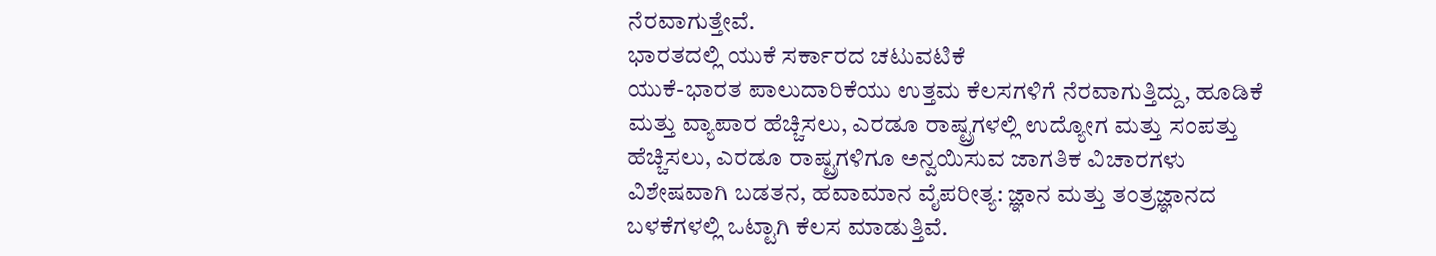ನೆರವಾಗುತ್ತೇವೆ.
ಭಾರತದಲ್ಲಿ ಯುಕೆ ಸರ್ಕಾರದ ಚಟುವಟಿಕೆ
ಯುಕೆ-ಭಾರತ ಪಾಲುದಾರಿಕೆಯು ಉತ್ತಮ ಕೆಲಸಗಳಿಗೆ ನೆರವಾಗುತ್ತಿದ್ದು, ಹೂಡಿಕೆ ಮತ್ತು ವ್ಯಾಪಾರ ಹೆಚ್ಚಿಸಲು, ಎರಡೂ ರಾಷ್ಟ್ರಗಳಲ್ಲಿ ಉದ್ಯೋಗ ಮತ್ತು ಸಂಪತ್ತು ಹೆಚ್ಚಿಸಲು, ಎರಡೂ ರಾಷ್ಟ್ರಗಳಿಗೂ ಅನ್ವಯಿಸುವ ಜಾಗತಿಕ ವಿಚಾರಗಳು ವಿಶೇಷವಾಗಿ ಬಡತನ, ಹವಾಮಾನ ವೈಪರೀತ್ಯ: ಜ್ಞಾನ ಮತ್ತು ತಂತ್ರಜ್ಞಾನದ ಬಳಕೆಗಳಲ್ಲಿ ಒಟ್ಟಾಗಿ ಕೆಲಸ ಮಾಡುತ್ತಿವೆ.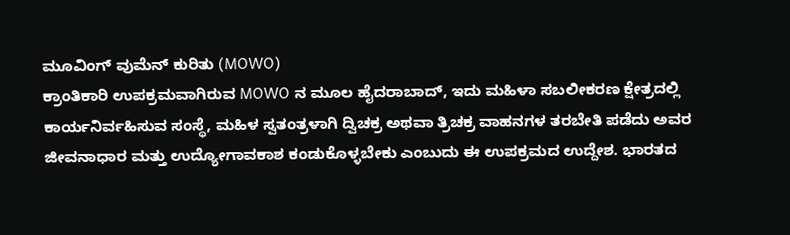ಮೂವಿಂಗ್ ವುಮೆನ್ ಕುರಿತು (MOWO)
ಕ್ರಾಂತಿಕಾರಿ ಉಪಕ್ರಮವಾಗಿರುವ MOWO ನ ಮೂಲ ಹೈದರಾಬಾದ್, ಇದು ಮಹಿಳಾ ಸಬಲೀಕರಣ ಕ್ಷೇತ್ರದಲ್ಲಿ ಕಾರ್ಯನಿರ್ವಹಿಸುವ ಸಂಸ್ಥೆ, ಮಹಿಳ ಸ್ವತಂತ್ರಳಾಗಿ ದ್ವಿಚಕ್ರ ಅಥವಾ ತ್ರಿಚಕ್ರ ವಾಹನಗಳ ತರಬೇತಿ ಪಡೆದು ಅವರ ಜೀವನಾಧಾರ ಮತ್ತು ಉದ್ಯೋಗಾವಕಾಶ ಕಂಡುಕೊಳ್ಳಬೇಕು ಎಂಬುದು ಈ ಉಪಕ್ರಮದ ಉದ್ದೇಶ. ಭಾರತದ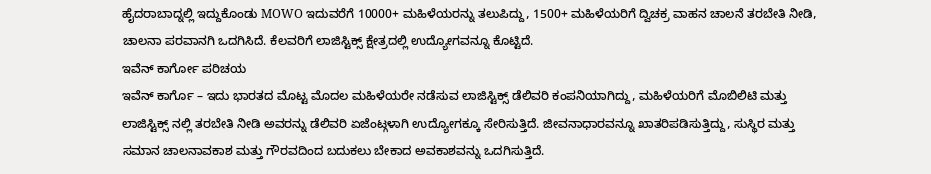ಹೈದರಾಬಾದ್ನಲ್ಲಿ ಇದ್ದುಕೊಂಡು MOWO ಇದುವರೆಗೆ 10000+ ಮಹಿಳೆಯರನ್ನು ತಲುಪಿದ್ದು, 1500+ ಮಹಿಳೆಯರಿಗೆ ದ್ವಿಚಕ್ರ ವಾಹನ ಚಾಲನೆ ತರಬೇತಿ ನೀಡಿ, ಚಾಲನಾ ಪರವಾನಗಿ ಒದಗಿಸಿದೆ. ಕೆಲವರಿಗೆ ಲಾಜಿಸ್ಟಿಕ್ಸ್ ಕ್ಷೇತ್ರದಲ್ಲಿ ಉದ್ಯೋಗವನ್ನೂ ಕೊಟ್ಟಿದೆ.
ಇವೆನ್ ಕಾರ್ಗೋ ಪರಿಚಯ
ಇವೆನ್ ಕಾರ್ಗೊ – ಇದು ಭಾರತದ ಮೊಟ್ಟ ಮೊದಲ ಮಹಿಳೆಯರೇ ನಡೆಸುವ ಲಾಜಿಸ್ಟಿಕ್ಸ್ ಡೆಲಿವರಿ ಕಂಪನಿಯಾಗಿದ್ದು, ಮಹಿಳೆಯರಿಗೆ ಮೊಬಿಲಿಟಿ ಮತ್ತು ಲಾಜಿಸ್ಟಿಕ್ಸ್ ನಲ್ಲಿ ತರಬೇತಿ ನೀಡಿ ಅವರನ್ನು ಡೆಲಿವರಿ ಏಜೆಂಟ್ಗಳಾಗಿ ಉದ್ಯೋಗಕ್ಕೂ ಸೇರಿಸುತ್ತಿದೆ. ಜೀವನಾಧಾರವನ್ನೂ ಖಾತರಿಪಡಿಸುತ್ತಿದ್ದು, ಸುಸ್ಥಿರ ಮತ್ತು ಸಮಾನ ಚಾಲನಾವಕಾಶ ಮತ್ತು ಗೌರವದಿಂದ ಬದುಕಲು ಬೇಕಾದ ಅವಕಾಶವನ್ನು ಒದಗಿಸುತ್ತಿದೆ.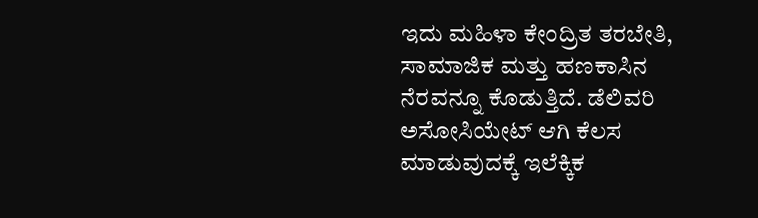ಇದು ಮಹಿಳಾ ಕೇಂದ್ರಿತ ತರಬೇತಿ, ಸಾಮಾಜಿಕ ಮತ್ತು ಹಣಕಾಸಿನ ನೆರವನ್ನೂ ಕೊಡುತ್ತಿದೆ. ಡೆಲಿವರಿ ಅಸೋಸಿಯೇಟ್ ಆಗಿ ಕೆಲಸ ಮಾಡುವುದಕ್ಕೆ ಇಲೆಕ್ಕಿಕ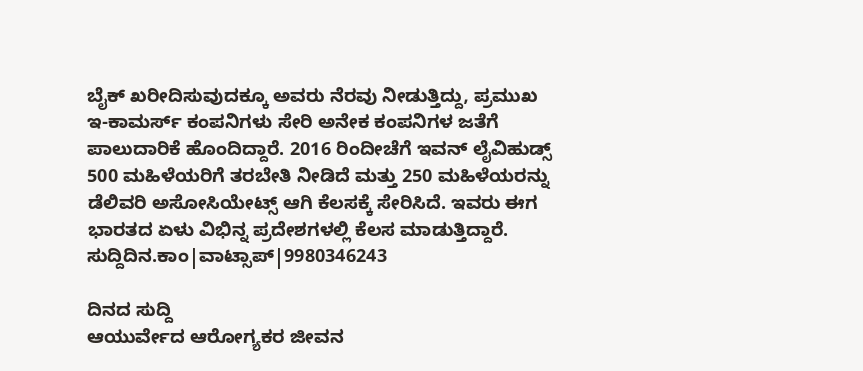ಬೈಕ್ ಖರೀದಿಸುವುದಕ್ಕೂ ಅವರು ನೆರವು ನೀಡುತ್ತಿದ್ದು, ಪ್ರಮುಖ ಇ-ಕಾಮರ್ಸ್ ಕಂಪನಿಗಳು ಸೇರಿ ಅನೇಕ ಕಂಪನಿಗಳ ಜತೆಗೆ ಪಾಲುದಾರಿಕೆ ಹೊಂದಿದ್ದಾರೆ. 2016 ರಿಂದೀಚೆಗೆ ಇವನ್ ಲೈವಿಹುಡ್ಸ್ 500 ಮಹಿಳೆಯರಿಗೆ ತರಬೇತಿ ನೀಡಿದೆ ಮತ್ತು 250 ಮಹಿಳೆಯರನ್ನು ಡೆಲಿವರಿ ಅಸೋಸಿಯೇಟ್ಸ್ ಆಗಿ ಕೆಲಸಕ್ಕೆ ಸೇರಿಸಿದೆ. ಇವರು ಈಗ ಭಾರತದ ಏಳು ವಿಭಿನ್ನ ಪ್ರದೇಶಗಳಲ್ಲಿ ಕೆಲಸ ಮಾಡುತ್ತಿದ್ದಾರೆ.
ಸುದ್ದಿದಿನ.ಕಾಂ|ವಾಟ್ಸಾಪ್|9980346243

ದಿನದ ಸುದ್ದಿ
ಆಯುರ್ವೇದ ಆರೋಗ್ಯಕರ ಜೀವನ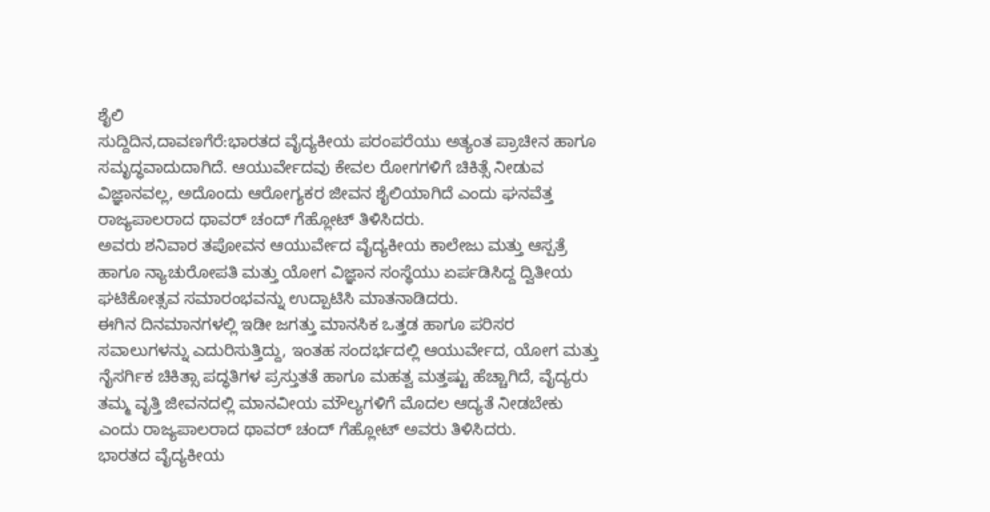ಶೈಲಿ
ಸುದ್ದಿದಿನ,ದಾವಣಗೆರೆ:ಭಾರತದ ವೈದ್ಯಕೀಯ ಪರಂಪರೆಯು ಅತ್ಯಂತ ಪ್ರಾಚೀನ ಹಾಗೂ ಸಮೃದ್ಧವಾದುದಾಗಿದೆ. ಆಯುರ್ವೇದವು ಕೇವಲ ರೋಗಗಳಿಗೆ ಚಿಕಿತ್ಸೆ ನೀಡುವ ವಿಜ್ಞಾನವಲ್ಲ, ಅದೊಂದು ಆರೋಗ್ಯಕರ ಜೀವನ ಶೈಲಿಯಾಗಿದೆ ಎಂದು ಘನವೆತ್ತ ರಾಜ್ಯಪಾಲರಾದ ಥಾವರ್ ಚಂದ್ ಗೆಹ್ಲೋಟ್ ತಿಳಿಸಿದರು.
ಅವರು ಶನಿವಾರ ತಪೋವನ ಆಯುರ್ವೇದ ವೈದ್ಯಕೀಯ ಕಾಲೇಜು ಮತ್ತು ಆಸ್ಪತ್ರೆ ಹಾಗೂ ನ್ಯಾಚುರೋಪತಿ ಮತ್ತು ಯೋಗ ವಿಜ್ಞಾನ ಸಂಸ್ಥೆಯು ಏರ್ಪಡಿಸಿದ್ದ ದ್ವಿತೀಯ ಘಟಿಕೋತ್ಸವ ಸಮಾರಂಭವನ್ನು ಉದ್ಪಾಟಿಸಿ ಮಾತನಾಡಿದರು.
ಈಗಿನ ದಿನಮಾನಗಳಲ್ಲಿ ಇಡೀ ಜಗತ್ತು ಮಾನಸಿಕ ಒತ್ತಡ ಹಾಗೂ ಪರಿಸರ ಸವಾಲುಗಳನ್ನು ಎದುರಿಸುತ್ತಿದ್ದು, ಇಂತಹ ಸಂದರ್ಭದಲ್ಲಿ ಆಯುರ್ವೇದ, ಯೋಗ ಮತ್ತು ನೈಸರ್ಗಿಕ ಚಿಕಿತ್ಸಾ ಪದ್ಧತಿಗಳ ಪ್ರಸ್ತುತತೆ ಹಾಗೂ ಮಹತ್ವ ಮತ್ತಷ್ಟು ಹೆಚ್ಚಾಗಿದೆ, ವೈದ್ಯರು ತಮ್ಮ ವೃತ್ತಿ ಜೀವನದಲ್ಲಿ ಮಾನವೀಯ ಮೌಲ್ಯಗಳಿಗೆ ಮೊದಲ ಆದ್ಯತೆ ನೀಡಬೇಕು ಎಂದು ರಾಜ್ಯಪಾಲರಾದ ಥಾವರ್ ಚಂದ್ ಗೆಹ್ಲೋಟ್ ಅವರು ತಿಳಿಸಿದರು.
ಭಾರತದ ವೈದ್ಯಕೀಯ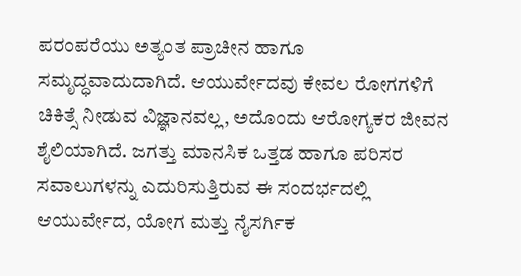ಪರಂಪರೆಯು ಅತ್ಯಂತ ಪ್ರಾಚೀನ ಹಾಗೂ ಸಮೃದ್ಧವಾದುದಾಗಿದೆ. ಆಯುರ್ವೇದವು ಕೇವಲ ರೋಗಗಳಿಗೆ ಚಿಕಿತ್ಸೆ ನೀಡುವ ವಿಜ್ಞಾನವಲ್ಲ, ಅದೊಂದು ಆರೋಗ್ಯಕರ ಜೀವನ ಶೈಲಿಯಾಗಿದೆ. ಜಗತ್ತು ಮಾನಸಿಕ ಒತ್ತಡ ಹಾಗೂ ಪರಿಸರ ಸವಾಲುಗಳನ್ನು ಎದುರಿಸುತ್ತಿರುವ ಈ ಸಂದರ್ಭದಲ್ಲಿ ಆಯುರ್ವೇದ, ಯೋಗ ಮತ್ತು ನೈಸರ್ಗಿಕ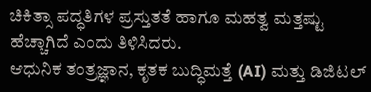ಚಿಕಿತ್ಸಾ ಪದ್ಧತಿಗಳ ಪ್ರಸ್ತುತತೆ ಹಾಗೂ ಮಹತ್ವ ಮತ್ತಷ್ಟು ಹೆಚ್ಚಾಗಿದೆ ಎಂದು ತಿಳಿಸಿದರು.
ಆಧುನಿಕ ತಂತ್ರಜ್ಞಾನ, ಕೃತಕ ಬುದ್ಧಿಮತ್ತೆ (AI) ಮತ್ತು ಡಿಜಿಟಲ್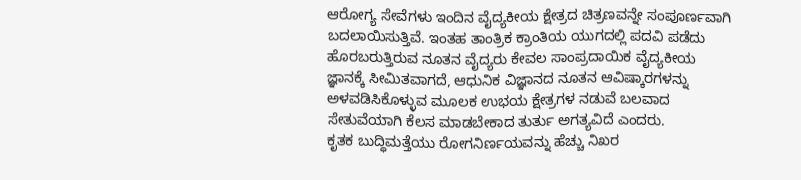ಆರೋಗ್ಯ ಸೇವೆಗಳು ಇಂದಿನ ವೈದ್ಯಕೀಯ ಕ್ಷೇತ್ರದ ಚಿತ್ರಣವನ್ನೇ ಸಂಪೂರ್ಣವಾಗಿ ಬದಲಾಯಿಸುತ್ತಿವೆ. ಇಂತಹ ತಾಂತ್ರಿಕ ಕ್ರಾಂತಿಯ ಯುಗದಲ್ಲಿ ಪದವಿ ಪಡೆದು ಹೊರಬರುತ್ತಿರುವ ನೂತನ ವೈದ್ಯರು ಕೇವಲ ಸಾಂಪ್ರದಾಯಿಕ ವೈದ್ಯಕೀಯ ಜ್ಞಾನಕ್ಕೆ ಸೀಮಿತವಾಗದೆ, ಆಧುನಿಕ ವಿಜ್ಞಾನದ ನೂತನ ಆವಿಷ್ಕಾರಗಳನ್ನು ಅಳವಡಿಸಿಕೊಳ್ಳುವ ಮೂಲಕ ಉಭಯ ಕ್ಷೇತ್ರಗಳ ನಡುವೆ ಬಲವಾದ ಸೇತುವೆಯಾಗಿ ಕೆಲಸ ಮಾಡಬೇಕಾದ ತುರ್ತು ಅಗತ್ಯವಿದೆ ಎಂದರು.
ಕೃತಕ ಬುದ್ಧಿಮತ್ತೆಯು ರೋಗನಿರ್ಣಯವನ್ನು ಹೆಚ್ಚು ನಿಖರ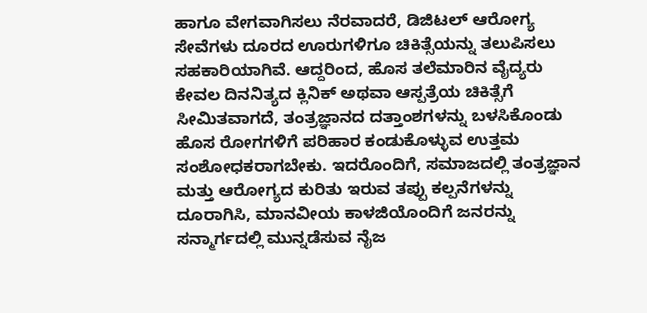ಹಾಗೂ ವೇಗವಾಗಿಸಲು ನೆರವಾದರೆ, ಡಿಜಿಟಲ್ ಆರೋಗ್ಯ ಸೇವೆಗಳು ದೂರದ ಊರುಗಳಿಗೂ ಚಿಕಿತ್ಸೆಯನ್ನು ತಲುಪಿಸಲು ಸಹಕಾರಿಯಾಗಿವೆ. ಆದ್ದರಿಂದ, ಹೊಸ ತಲೆಮಾರಿನ ವೈದ್ಯರು ಕೇವಲ ದಿನನಿತ್ಯದ ಕ್ಲಿನಿಕ್ ಅಥವಾ ಆಸ್ಪತ್ರೆಯ ಚಿಕಿತ್ಸೆಗೆ ಸೀಮಿತವಾಗದೆ, ತಂತ್ರಜ್ಞಾನದ ದತ್ತಾಂಶಗಳನ್ನು ಬಳಸಿಕೊಂಡು ಹೊಸ ರೋಗಗಳಿಗೆ ಪರಿಹಾರ ಕಂಡುಕೊಳ್ಳುವ ಉತ್ತಮ ಸಂಶೋಧಕರಾಗಬೇಕು. ಇದರೊಂದಿಗೆ, ಸಮಾಜದಲ್ಲಿ ತಂತ್ರಜ್ಞಾನ ಮತ್ತು ಆರೋಗ್ಯದ ಕುರಿತು ಇರುವ ತಪ್ಪು ಕಲ್ಪನೆಗಳನ್ನು ದೂರಾಗಿಸಿ, ಮಾನವೀಯ ಕಾಳಜಿಯೊಂದಿಗೆ ಜನರನ್ನು ಸನ್ಮಾರ್ಗದಲ್ಲಿ ಮುನ್ನಡೆಸುವ ನೈಜ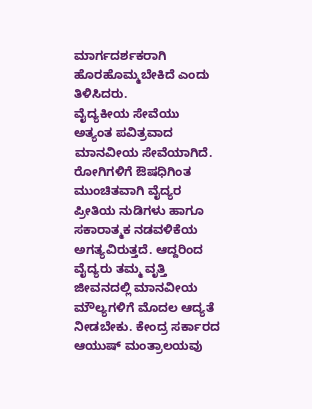ಮಾರ್ಗದರ್ಶಕರಾಗಿ ಹೊರಹೊಮ್ಮಬೇಕಿದೆ ಎಂದು ತಿಳಿಸಿದರು.
ವೈದ್ಯಕೀಯ ಸೇವೆಯು ಅತ್ಯಂತ ಪವಿತ್ರವಾದ ಮಾನವೀಯ ಸೇವೆಯಾಗಿದೆ. ರೋಗಿಗಳಿಗೆ ಔಷಧಿಗಿಂತ ಮುಂಚಿತವಾಗಿ ವೈದ್ಯರ ಪ್ರೀತಿಯ ನುಡಿಗಳು ಹಾಗೂ ಸಕಾರಾತ್ಮಕ ನಡವಳಿಕೆಯ ಅಗತ್ಯವಿರುತ್ತದೆ. ಆದ್ದರಿಂದ ವೈದ್ಯರು ತಮ್ಮ ವೃತ್ತಿ ಜೀವನದಲ್ಲಿ ಮಾನವೀಯ ಮೌಲ್ಯಗಳಿಗೆ ಮೊದಲ ಆದ್ಯತೆ ನೀಡಬೇಕು. ಕೇಂದ್ರ ಸರ್ಕಾರದ ಆಯುಷ್ ಮಂತ್ರಾಲಯವು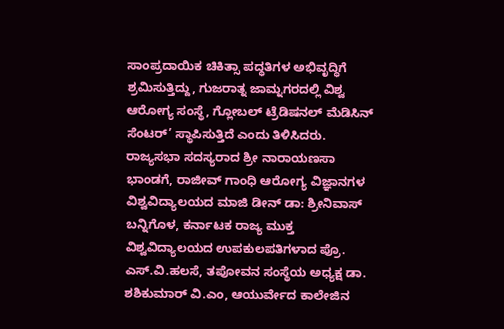ಸಾಂಪ್ರದಾಯಿಕ ಚಿಕಿತ್ಸಾ ಪದ್ಧತಿಗಳ ಅಭಿವೃದ್ಧಿಗೆ ಶ್ರಮಿಸುತ್ತಿದ್ದು, ಗುಜರಾತ್ನ ಜಾಮ್ನಗರದಲ್ಲಿ ವಿಶ್ವ ಆರೋಗ್ಯ ಸಂಸ್ಥೆ, ಗ್ಲೋಬಲ್ ಟ್ರೆಡಿಷನಲ್ ಮೆಡಿಸಿನ್ ಸೆಂಟರ್’ ಸ್ಥಾಪಿಸುತ್ತಿದೆ ಎಂದು ತಿಳಿಸಿದರು.
ರಾಜ್ಯಸಭಾ ಸದಸ್ಯರಾದ ಶ್ರೀ ನಾರಾಯಣಸಾ ಭಾಂಡಗೆ, ರಾಜೀವ್ ಗಾಂಧಿ ಆರೋಗ್ಯ ವಿಜ್ಞಾನಗಳ ವಿಶ್ವವಿದ್ಯಾಲಯದ ಮಾಜಿ ಡೀನ್ ಡಾ: ಶ್ರೀನಿವಾಸ್ ಬನ್ನಿಗೊಳ, ಕರ್ನಾಟಕ ರಾಜ್ಯ ಮುಕ್ತ ವಿಶ್ವವಿದ್ಯಾಲಯದ ಉಪಕುಲಪತಿಗಳಾದ ಪ್ರೊ. ಎಸ್.ವಿ.ಹಲಸೆ, ತಪೋವನ ಸಂಸ್ಥೆಯ ಅಧ್ಯಕ್ಷ ಡಾ. ಶಶಿಕುಮಾರ್ ವಿ.ಎಂ, ಆಯುರ್ವೇದ ಕಾಲೇಜಿನ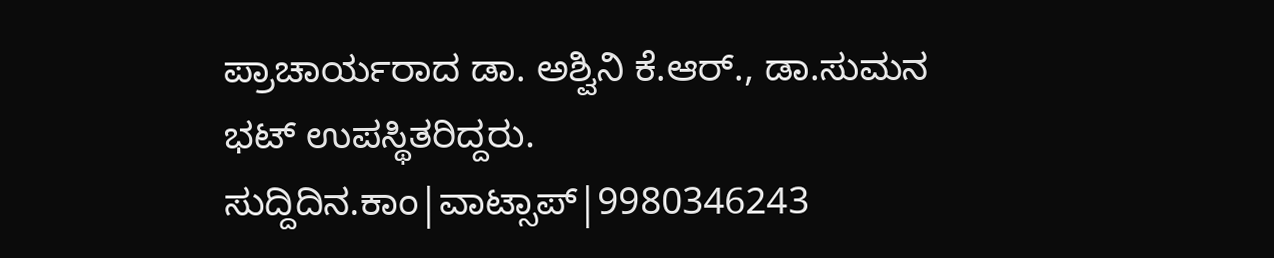ಪ್ರಾಚಾರ್ಯರಾದ ಡಾ. ಅಶ್ವಿನಿ ಕೆ.ಆರ್., ಡಾ.ಸುಮನ ಭಟ್ ಉಪಸ್ಥಿತರಿದ್ದರು.
ಸುದ್ದಿದಿನ.ಕಾಂ|ವಾಟ್ಸಾಪ್|9980346243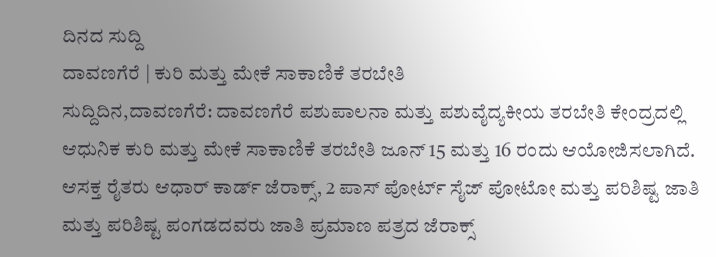ದಿನದ ಸುದ್ದಿ
ದಾವಣಗೆರೆ | ಕುರಿ ಮತ್ತು ಮೇಕೆ ಸಾಕಾಣಿಕೆ ತರಬೇತಿ
ಸುದ್ದಿದಿನ,ದಾವಣಗೆರೆ: ದಾವಣಗೆರೆ ಪಶುಪಾಲನಾ ಮತ್ತು ಪಶುವೈದ್ಯಕೀಯ ತರಬೇತಿ ಕೇಂದ್ರದಲ್ಲಿ ಆಧುನಿಕ ಕುರಿ ಮತ್ತು ಮೇಕೆ ಸಾಕಾಣಿಕೆ ತರಬೇತಿ ಜೂನ್ 15 ಮತ್ತು 16 ರಂದು ಆಯೋಜಿಸಲಾಗಿದೆ.
ಆಸಕ್ತ ರೈತರು ಆಧಾರ್ ಕಾರ್ಡ್ ಜೆರಾಕ್ಸ್, 2 ಪಾಸ್ ಪೋರ್ಟ್ ಸೈಜ್ ಪೋಟೋ ಮತ್ತು ಪರಿಶಿಷ್ಟ ಜಾತಿ ಮತ್ತು ಪರಿಶಿಷ್ಟ ಪಂಗಡದವರು ಜಾತಿ ಪ್ರಮಾಣ ಪತ್ರದ ಜೆರಾಕ್ಸ್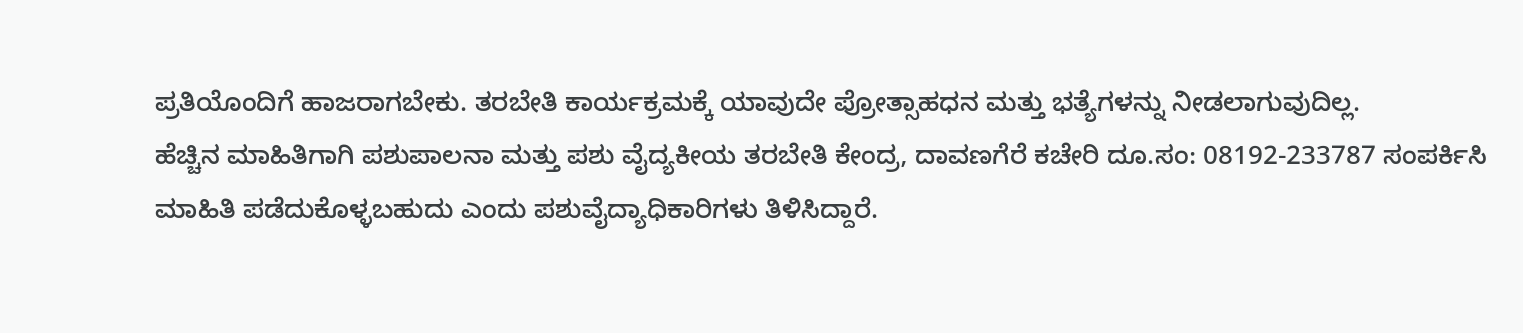ಪ್ರತಿಯೊಂದಿಗೆ ಹಾಜರಾಗಬೇಕು. ತರಬೇತಿ ಕಾರ್ಯಕ್ರಮಕ್ಕೆ ಯಾವುದೇ ಪ್ರೋತ್ಸಾಹಧನ ಮತ್ತು ಭತ್ಯೆಗಳನ್ನು ನೀಡಲಾಗುವುದಿಲ್ಲ.
ಹೆಚ್ಚಿನ ಮಾಹಿತಿಗಾಗಿ ಪಶುಪಾಲನಾ ಮತ್ತು ಪಶು ವೈದ್ಯಕೀಯ ತರಬೇತಿ ಕೇಂದ್ರ, ದಾವಣಗೆರೆ ಕಚೇರಿ ದೂ.ಸಂ: 08192-233787 ಸಂಪರ್ಕಿಸಿ ಮಾಹಿತಿ ಪಡೆದುಕೊಳ್ಳಬಹುದು ಎಂದು ಪಶುವೈದ್ಯಾಧಿಕಾರಿಗಳು ತಿಳಿಸಿದ್ದಾರೆ.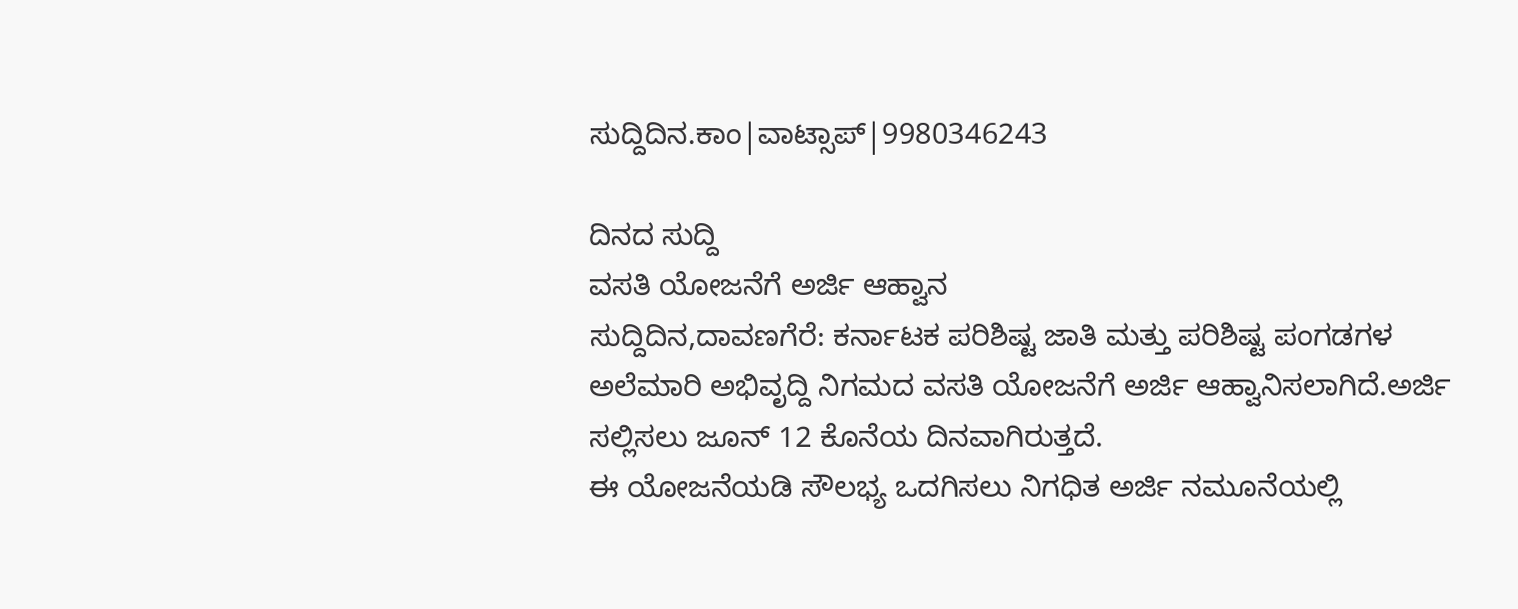ಸುದ್ದಿದಿನ.ಕಾಂ|ವಾಟ್ಸಾಪ್|9980346243

ದಿನದ ಸುದ್ದಿ
ವಸತಿ ಯೋಜನೆಗೆ ಅರ್ಜಿ ಆಹ್ವಾನ
ಸುದ್ದಿದಿನ,ದಾವಣಗೆರೆ: ಕರ್ನಾಟಕ ಪರಿಶಿಷ್ಟ ಜಾತಿ ಮತ್ತು ಪರಿಶಿಷ್ಟ ಪಂಗಡಗಳ ಅಲೆಮಾರಿ ಅಭಿವೃದ್ದಿ ನಿಗಮದ ವಸತಿ ಯೋಜನೆಗೆ ಅರ್ಜಿ ಆಹ್ವಾನಿಸಲಾಗಿದೆ.ಅರ್ಜಿ ಸಲ್ಲಿಸಲು ಜೂನ್ 12 ಕೊನೆಯ ದಿನವಾಗಿರುತ್ತದೆ.
ಈ ಯೋಜನೆಯಡಿ ಸೌಲಭ್ಯ ಒದಗಿಸಲು ನಿಗಧಿತ ಅರ್ಜಿ ನಮೂನೆಯಲ್ಲಿ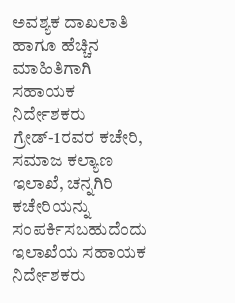ಅವಶ್ಯಕ ದಾಖಲಾತಿ ಹಾಗೂ ಹೆಚ್ಚಿನ ಮಾಹಿತಿಗಾಗಿ ಸಹಾಯಕ ನಿರ್ದೇಶಕರು ಗ್ರೇಡ್-1ರವರ ಕಚೇರಿ, ಸಮಾಜ ಕಲ್ಯಾಣ ಇಲಾಖೆ, ಚನ್ನಗಿರಿ ಕಚೇರಿಯನ್ನು ಸಂಪರ್ಕಿಸಬಹುದೆಂದು ಇಲಾಖೆಯ ಸಹಾಯಕ ನಿರ್ದೇಶಕರು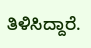ತಿಳಿಸಿದ್ದಾರೆ.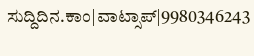ಸುದ್ದಿದಿನ.ಕಾಂ|ವಾಟ್ಸಾಪ್|9980346243